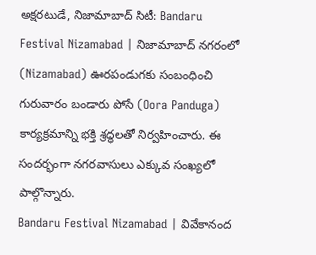అక్షరటుడే, నిజామాబాద్ సిటీ: Bandaru Festival Nizamabad | నిజామాబాద్ నగరంలో (Nizamabad) ఊరపండుగకు సంబంధించి గురువారం బండారు పోసే (Oora Panduga) కార్యక్రమాన్ని భక్తి శ్రద్ధలతో నిర్వహించారు. ఈ సందర్భంగా నగరవాసులు ఎక్కువ సంఖ్యలో పాల్గొన్నారు.
Bandaru Festival Nizamabad | వివేకానంద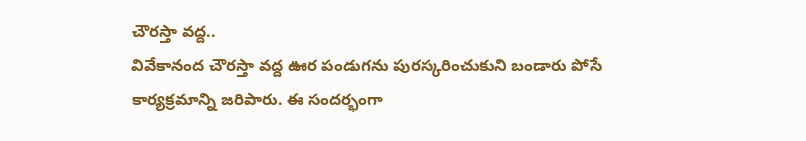చౌరస్తా వద్ద..
వివేకానంద చౌరస్తా వద్ద ఊర పండుగను పురస్కరించుకుని బండారు పోసే కార్యక్రమాన్ని జరిపారు. ఈ సందర్భంగా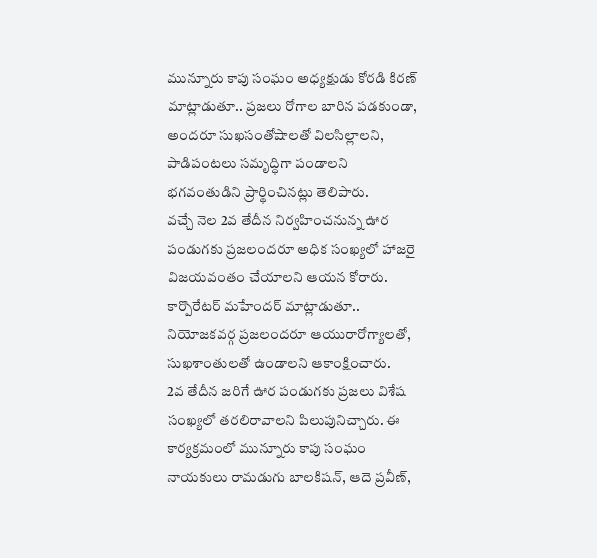మున్నూరు కాపు సంఘం అధ్యక్షుడు కోరడి కిరణ్ మాట్లాడుతూ.. ప్రజలు రోగాల బారిన పడకుండా, అందరూ సుఖసంతోషాలతో విలసిల్లాలని, పాడిపంటలు సమృద్ధిగా పండాలని భగవంతుడిని ప్రార్థించినట్లు తెలిపారు.
వచ్చే నెల 2వ తేదీన నిర్వహించనున్న ఊర పండుగకు ప్రజలందరూ అధిక సంఖ్యలో హాజరై విజయవంతం చేయాలని ఆయన కోరారు. కార్పొరేటర్ మహేందర్ మాట్లాడుతూ.. నియోజకవర్గ ప్రజలందరూ ఆయురారోగ్యాలతో, సుఖశాంతులతో ఉండాలని ఆకాంక్షించారు.
2వ తేదీన జరిగే ఊర పండుగకు ప్రజలు విశేష సంఖ్యలో తరలిరావాలని పిలుపునిచ్చారు. ఈ కార్యక్రమంలో మున్నూరు కాపు సంఘం నాయకులు రామడుగు బాలకిషన్, ఆదె ప్రవీణ్,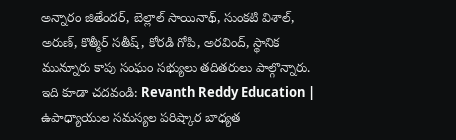అన్నారం జితేందర్, బెల్లాల్ సాయినాథ్, సుంకటి విశాల్, అరుణ్, కొత్మీర్ సతీష్, కోరడి గోపి, అరవింద్, స్థానిక మున్నూరు కాపు సంఘం సభ్యులు తదితరులు పాల్గొన్నారు.
ఇది కూడా చదవండి: Revanth Reddy Education | ఉపాధ్యాయుల సమస్యల పరిష్కార బాధ్యత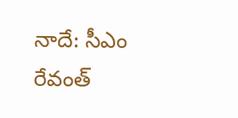నాదే: సీఎం రేవంత్